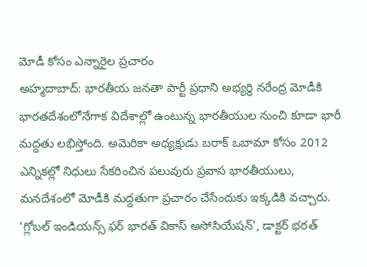మోడీ కోసం ఎన్నారైల ప్రచారం
అహ్మదాబాద్: భారతీయ జనతా పార్టీ ప్రధాని అభ్యర్థి నరేంద్ర మోడీకి భారతదేశంలోనేగాక విదేశాల్లో ఉంటున్న భారతీయుల నుంచి కూడా భారీ మద్దతు లభిస్తోంది. అమెరికా అధ్యక్షుడు బరాక్ ఒబామా కోసం 2012 ఎన్నికల్లో నిధులు సేకరించిన పలువురు ప్రవాస భారతీయులు, మనదేశంలో మోడీకి మద్దతుగా ప్రచారం చేసేందుకు ఇక్కడికి వచ్చారు.
‘గ్లోబల్ ఇండియన్స్ ఫర్ భారత్ వికాస్ అసోసియేషన్', డాక్టర్ భరత్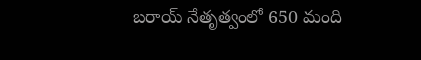బరాయ్ నేతృత్వంలో 650 మంది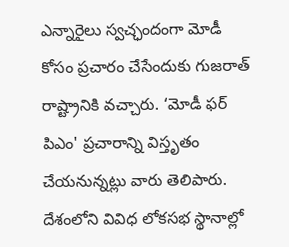ఎన్నారైలు స్వచ్ఛందంగా మోడీ కోసం ప్రచారం చేసేందుకు గుజరాత్ రాష్ట్రానికి వచ్చారు. ‘మోడీ ఫర్ పిఎం' ప్రచారాన్ని విస్తృతం చేయనున్నట్లు వారు తెలిపారు. దేశంలోని వివిధ లోకసభ స్థానాల్లో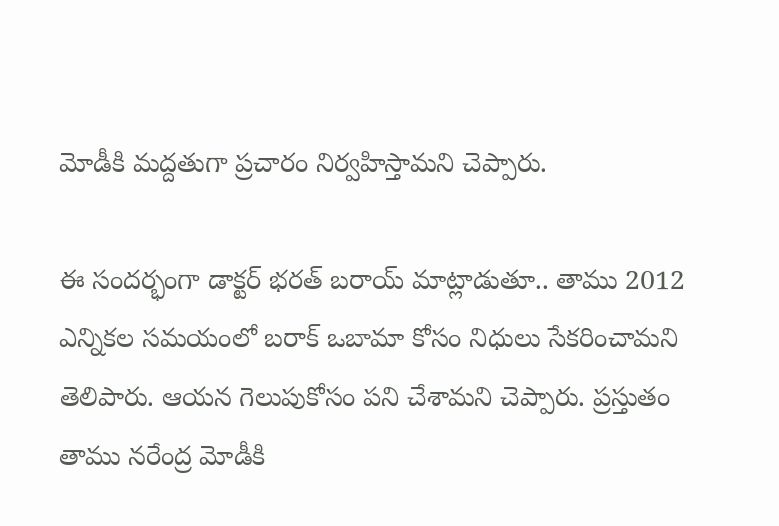మోడీకి మద్దతుగా ప్రచారం నిర్వహిస్తామని చెప్పారు.

ఈ సందర్భంగా డాక్టర్ భరత్ బరాయ్ మాట్లాడుతూ.. తాము 2012 ఎన్నికల సమయంలో బరాక్ ఒబామా కోసం నిధులు సేకరించామని తెలిపారు. ఆయన గెలుపుకోసం పని చేశామని చెప్పారు. ప్రస్తుతం తాము నరేంద్ర మోడీకి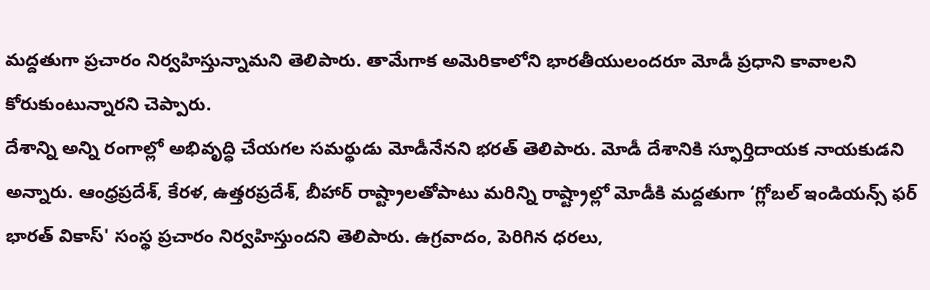మద్దతుగా ప్రచారం నిర్వహిస్తున్నామని తెలిపారు. తామేగాక అమెరికాలోని భారతీయులందరూ మోడీ ప్రధాని కావాలని కోరుకుంటున్నారని చెప్పారు.
దేశాన్ని అన్ని రంగాల్లో అభివృద్ధి చేయగల సమర్థుడు మోడీనేనని భరత్ తెలిపారు. మోడీ దేశానికి స్ఫూర్తిదాయక నాయకుడని అన్నారు. ఆంధ్రప్రదేశ్, కేరళ, ఉత్తరప్రదేశ్, బీహార్ రాష్ట్రాలతోపాటు మరిన్ని రాష్ట్రాల్లో మోడీకి మద్దతుగా ‘గ్లోబల్ ఇండియన్స్ ఫర్ భారత్ వికాస్' సంస్థ ప్రచారం నిర్వహిస్తుందని తెలిపారు. ఉగ్రవాదం, పెరిగిన ధరలు,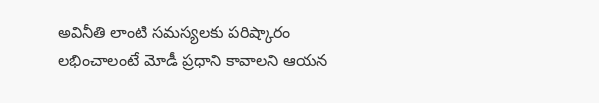అవినీతి లాంటి సమస్యలకు పరిష్కారం లభించాలంటే మోడీ ప్రధాని కావాలని ఆయన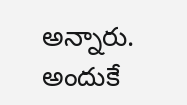అన్నారు. అందుకే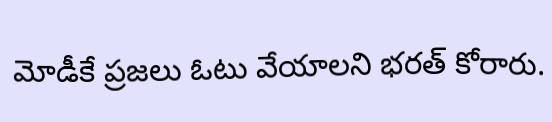మోడీకే ప్రజలు ఓటు వేయాలని భరత్ కోరారు.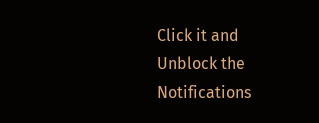Click it and Unblock the Notifications